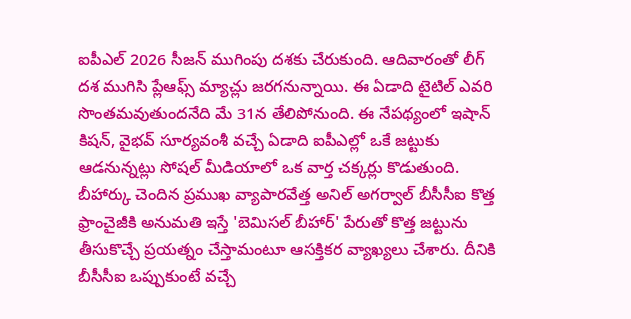ఐపీఎల్ 2026 సీజన్ ముగింపు దశకు చేరుకుంది. ఆదివారంతో లీగ్ దశ ముగిసి ప్లేఆఫ్స్ మ్యాచ్లు జరగనున్నాయి. ఈ ఏడాది టైటిల్ ఎవరి సొంతమవుతుందనేది మే 31న తేలిపోనుంది. ఈ నేపథ్యంలో ఇషాన్ కిషన్, వైభవ్ సూర్యవంశీ వచ్చే ఏడాది ఐపీఎల్లో ఒకే జట్టుకు ఆడనున్నట్లు సోషల్ మీడియాలో ఒక వార్త చక్కర్లు కొడుతుంది.
బీహార్కు చెందిన ప్రముఖ వ్యాపారవేత్త అనిల్ అగర్వాల్ బీసీసీఐ కొత్త ఫ్రాంచైజీకి అనుమతి ఇస్తే 'బెమిసల్ బీహార్' పేరుతో కొత్త జట్టును తీసుకొచ్చే ప్రయత్నం చేస్తామంటూ ఆసక్తికర వ్యాఖ్యలు చేశారు. దీనికి బీసీసీఐ ఒప్పుకుంటే వచ్చే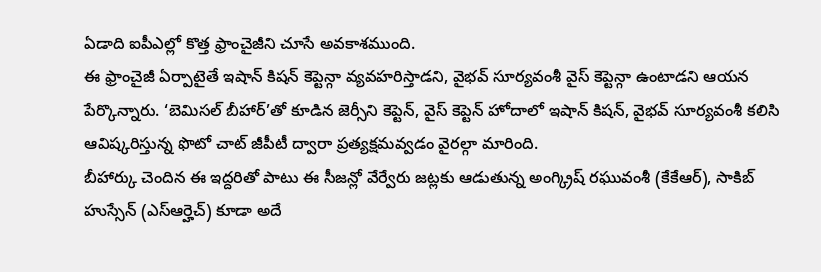ఏడాది ఐపీఎల్లో కొత్త ఫ్రాంచైజీని చూసే అవకాశముంది.
ఈ ఫ్రాంచైజీ ఏర్పాటైతే ఇషాన్ కిషన్ కెప్టెన్గా వ్యవహరిస్తాడని, వైభవ్ సూర్యవంశీ వైస్ కెప్టెన్గా ఉంటాడని ఆయన పేర్కొన్నారు. ‘బెమిసల్ బీహార్’తో కూడిన జెర్సీని కెప్టెన్, వైస్ కెప్టెన్ హోదాలో ఇషాన్ కిషన్, వైభవ్ సూర్యవంశీ కలిసి ఆవిష్కరిస్తున్న ఫొటో చాట్ జీపీటీ ద్వారా ప్రత్యక్షమవ్వడం వైరల్గా మారింది.
బీహార్కు చెందిన ఈ ఇద్దరితో పాటు ఈ సీజన్లో వేర్వేరు జట్లకు ఆడుతున్న అంగ్క్రిష్ రఘువంశీ (కేకేఆర్), సాకిబ్ హుస్సేన్ (ఎస్ఆర్హెచ్) కూడా అదే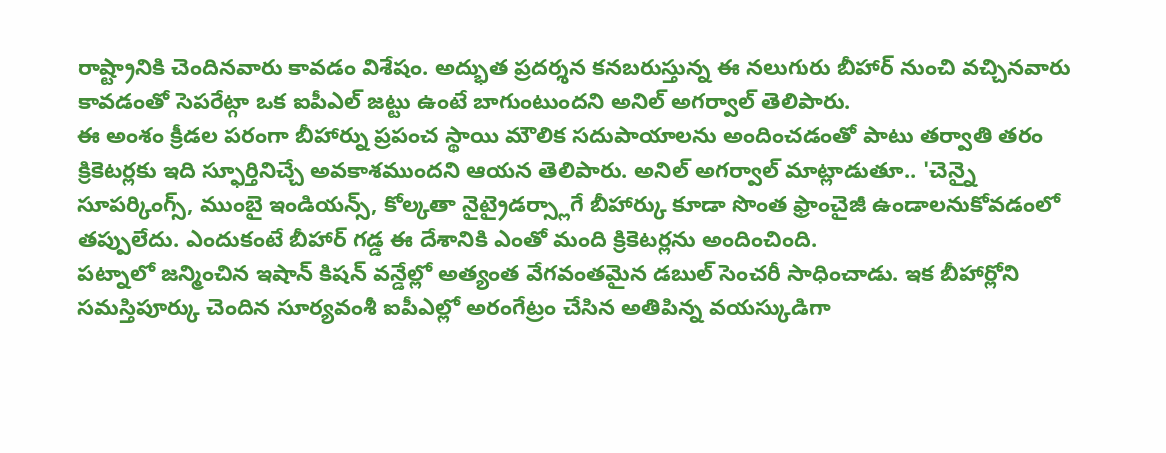రాష్ట్రానికి చెందినవారు కావడం విశేషం. అద్భుత ప్రదర్శన కనబరుస్తున్న ఈ నలుగురు బీహార్ నుంచి వచ్చినవారు కావడంతో సెపరేట్గా ఒక ఐపీఎల్ జట్టు ఉంటే బాగుంటుందని అనిల్ అగర్వాల్ తెలిపారు.
ఈ అంశం క్రీడల పరంగా బీహార్ను ప్రపంచ స్థాయి మౌలిక సదుపాయాలను అందించడంతో పాటు తర్వాతి తరం క్రికెటర్లకు ఇది స్ఫూర్తినిచ్చే అవకాశముందని ఆయన తెలిపారు. అనిల్ అగర్వాల్ మాట్లాడుతూ.. 'చెన్నై సూపర్కింగ్స్, ముంబై ఇండియన్స్, కోల్కతా నైట్రైడర్స్లాగే బీహార్కు కూడా సొంత ఫ్రాంచైజీ ఉండాలనుకోవడంలో తప్పులేదు. ఎందుకంటే బీహార్ గడ్డ ఈ దేశానికి ఎంతో మంది క్రికెటర్లను అందించింది.
పట్నాలో జన్మించిన ఇషాన్ కిషన్ వన్డేల్లో అత్యంత వేగవంతమైన డబుల్ సెంచరీ సాధించాడు. ఇక బీహార్లోని సమస్తిపూర్కు చెందిన సూర్యవంశీ ఐపీఎల్లో అరంగేట్రం చేసిన అతిపిన్న వయస్కుడిగా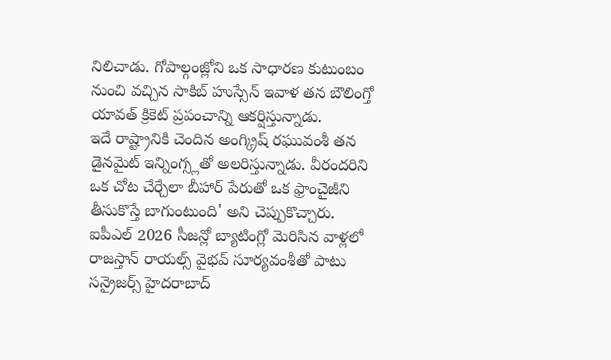నిలిచాడు. గోపాల్గంజ్లోని ఒక సాధారణ కుటుంబం నుంచి వచ్చిన సాకిబ్ హుస్సేన్ ఇవాళ తన బౌలింగ్తో యావత్ క్రికెట్ ప్రపంచాన్ని ఆకర్షిస్తున్నాడు.
ఇదే రాష్ట్రానికి చెందిన అంగ్క్రిష్ రఘువంశీ తన డైనమైట్ ఇన్నింగ్స్లతో అలరిస్తున్నాడు. వీరందరిని ఒక చోట చేర్చేలా బీహార్ పేరుతో ఒక ఫ్రాంచైజీని తీసుకొస్తే బాగుంటుంది' అని చెప్పుకొచ్చారు.
ఐపీఎల్ 2026 సీజన్లో బ్యాటింగ్లో మెరిసిన వాళ్లలో రాజస్తాన్ రాయల్స్ వైభవ్ సూర్యవంశీతో పాటు సన్రైజర్స్ హైదరాబాద్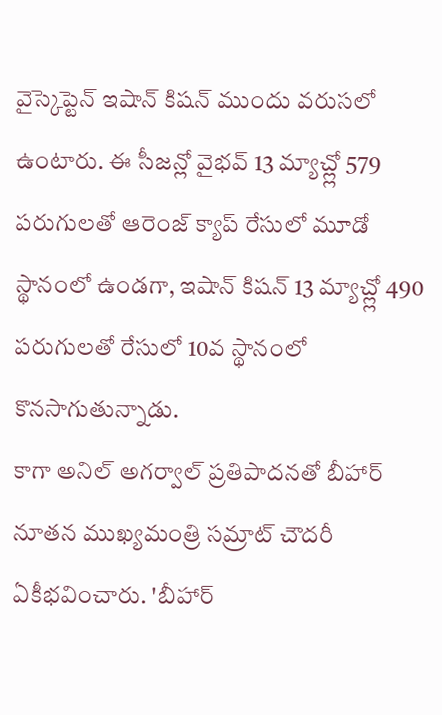వైస్కెప్టెన్ ఇషాన్ కిషన్ ముందు వరుసలో ఉంటారు. ఈ సీజన్లో వైభవ్ 13 మ్యాచ్ల్లో 579 పరుగులతో ఆరెంజ్ క్యాప్ రేసులో మూడో స్థానంలో ఉండగా, ఇషాన్ కిషన్ 13 మ్యాచ్ల్లో 490 పరుగులతో రేసులో 10వ స్థానంలో కొనసాగుతున్నాడు.
కాగా అనిల్ అగర్వాల్ ప్రతిపాదనతో బీహార్ నూతన ముఖ్యమంత్రి సమ్రాట్ చౌదరీ ఏకీభవించారు. 'బీహార్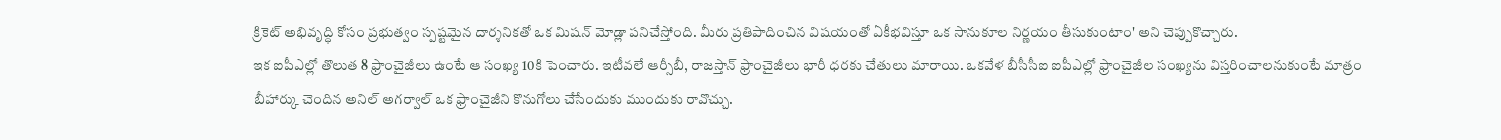క్రికెట్ అభివృద్ధి కోసం ప్రభుత్వం స్పష్టమైన దార్శనికతో ఒక మిషన్ మోడ్లా పనిచేస్తోంది. మీరు ప్రతిపాదించిన విషయంతో ఏకీభవిస్తూ ఒక సానుకూల నిర్ణయం తీసుకుంటాం' అని చెప్పుకొచ్చారు.
ఇక ఐపీఎల్లో తొలుత 8 ఫ్రాంచైజీలు ఉంటే ఆ సంఖ్య 10కి పెంచారు. ఇటీవలే ఆర్సీబీ, రాజస్తాన్ ఫ్రాంచైజీలు భారీ ధరకు చేతులు మారాయి. ఒకవేళ బీసీసీఐ ఐపీఎల్లో ఫ్రాంచైజీల సంఖ్యను విస్తరించాలనుకుంటే మాత్రం బీహార్కు చెందిన అనిల్ అగర్వాల్ ఒక ఫ్రాంచైజీని కొనుగోలు చేసేందుకు ముందుకు రావొచ్చు.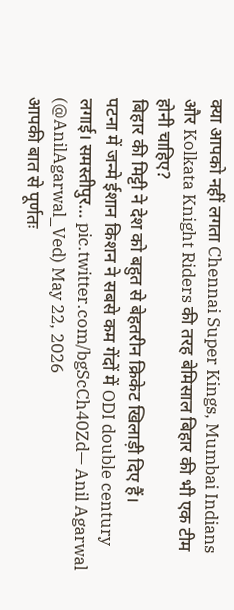क्या आपको नहीं लगता Chennai Super Kings, Mumbai Indians और Kolkata Knight Riders की तरह बेमिसाल बिहार की भी एक टीम होनी चाहिए?
बिहार की मिट्टी ने देश को बहुत से बेहतरीन क्रिकेट खिलाड़ी दिए हैं।
पटना में जन्मे ईशान किशन ने सबसे कम गेंदों में ODI double century लगाई। समस्तीपुर… pic.twitter.com/bgScCh40Zd— Anil Agarwal (@AnilAgarwal_Ved) May 22, 2026
आपकी बात से पूर्णतः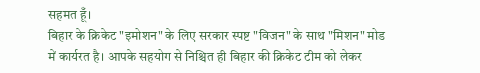सहमत हूँ।
बिहार के क्रिकेट "इमोशन" के लिए सरकार स्पष्ट "विजन" के साथ "मिशन" मोड में कार्यरत है। आपके सहयोग से निश्चित ही बिहार की क्रिकेट टीम को लेकर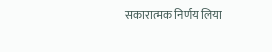सकारात्मक निर्णय लिया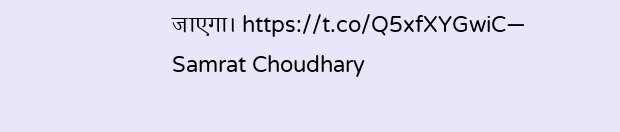जाएगा। https://t.co/Q5xfXYGwiC— Samrat Choudhary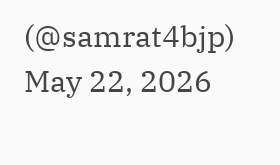(@samrat4bjp) May 22, 2026